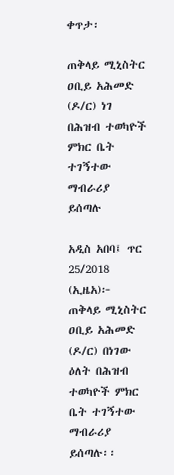ቀጥታ፡

ጠቅላይ ሚኒስትር ዐቢይ አሕመድ (ዶ/ር) ነገ በሕዝብ ተወካዮች ምክር ቤት ተገኝተው ማብራሪያ ይሰጣሉ

አዲስ አበባ፤ ጥር 25/2018 (ኢዜአ)፦ ጠቅላይ ሚኒስትር ዐቢይ አሕመድ (ዶ/ር) በነገው ዕለት በሕዝብ ተወካዮች ምክር ቤት ተገኝተው ማብራሪያ ይሰጣሉ፡፡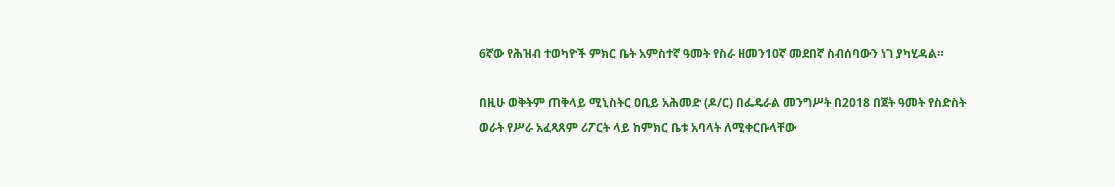6ኛው የሕዝብ ተወካዮች ምክር ቤት አምስተኛ ዓመት የስራ ዘመን10ኛ መደበኛ ስብሰባውን ነገ ያካሂዳል።

በዚሁ ወቅትም ጠቅላይ ሚኒስትር ዐቢይ አሕመድ (ዶ/ር) በፌዴራል መንግሥት በ2018 በጀት ዓመት የስድስት ወራት የሥራ አፈጻጸም ሪፖርት ላይ ከምክር ቤቱ አባላት ለሚቀርቡላቸው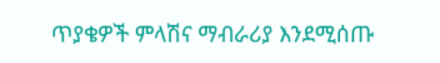ጥያቄዎች ምላሽና ማብራሪያ እንደሚሰጡ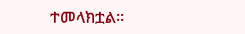ተመላክቷል።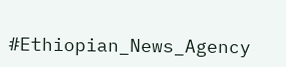#Ethiopian_News_Agency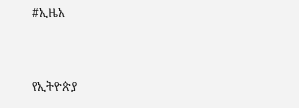#ኢዜአ


የኢትዮጵያ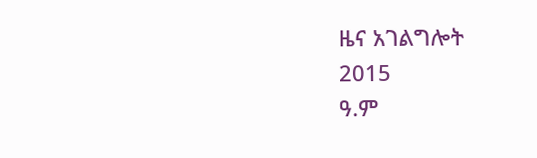ዜና አገልግሎት
2015
ዓ.ም